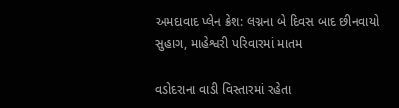અમદાવાદ પ્લેન ક્રેશ: લગ્નના બે દિવસ બાદ છીનવાયો સુહાગ, માહેશ્વરી પરિવારમાં માતમ

વડોદરાના વાડી વિસ્તારમાં રહેતા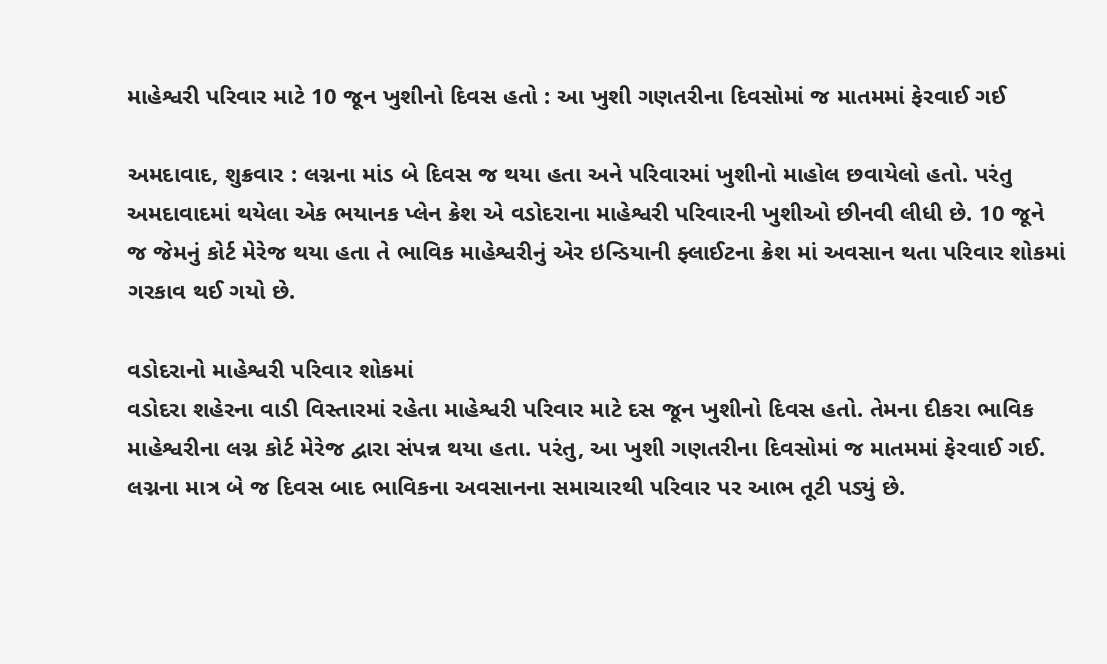માહેશ્વરી પરિવાર માટે 10 જૂન ખુશીનો દિવસ હતો : આ ખુશી ગણતરીના દિવસોમાં જ માતમમાં ફેરવાઈ ગઈ

અમદાવાદ, શુક્રવાર : લગ્નના માંડ બે દિવસ જ થયા હતા અને પરિવારમાં ખુશીનો માહોલ છવાયેલો હતો. પરંતુ અમદાવાદમાં થયેલા એક ભયાનક પ્લેન ક્રેશ એ વડોદરાના માહેશ્વરી પરિવારની ખુશીઓ છીનવી લીધી છે. 10 જૂને જ જેમનું કોર્ટ મેરેજ થયા હતા તે ભાવિક માહેશ્વરીનું એર ઇન્ડિયાની ફ્લાઈટના ક્રેશ માં અવસાન થતા પરિવાર શોકમાં ગરકાવ થઈ ગયો છે.

વડોદરાનો માહેશ્વરી પરિવાર શોકમાં
વડોદરા શહેરના વાડી વિસ્તારમાં રહેતા માહેશ્વરી પરિવાર માટે દસ જૂન ખુશીનો દિવસ હતો. તેમના દીકરા ભાવિક માહેશ્વરીના લગ્ન કોર્ટ મેરેજ દ્વારા સંપન્ન થયા હતા. પરંતુ, આ ખુશી ગણતરીના દિવસોમાં જ માતમમાં ફેરવાઈ ગઈ. લગ્નના માત્ર બે જ દિવસ બાદ ભાવિકના અવસાનના સમાચારથી પરિવાર પર આભ તૂટી પડ્યું છે.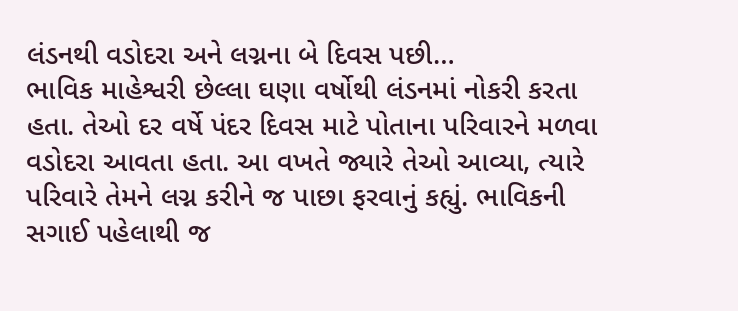લંડનથી વડોદરા અને લગ્નના બે દિવસ પછી…
ભાવિક માહેશ્વરી છેલ્લા ઘણા વર્ષોથી લંડનમાં નોકરી કરતા હતા. તેઓ દર વર્ષે પંદર દિવસ માટે પોતાના પરિવારને મળવા વડોદરા આવતા હતા. આ વખતે જ્યારે તેઓ આવ્યા, ત્યારે પરિવારે તેમને લગ્ન કરીને જ પાછા ફરવાનું કહ્યું. ભાવિકની સગાઈ પહેલાથી જ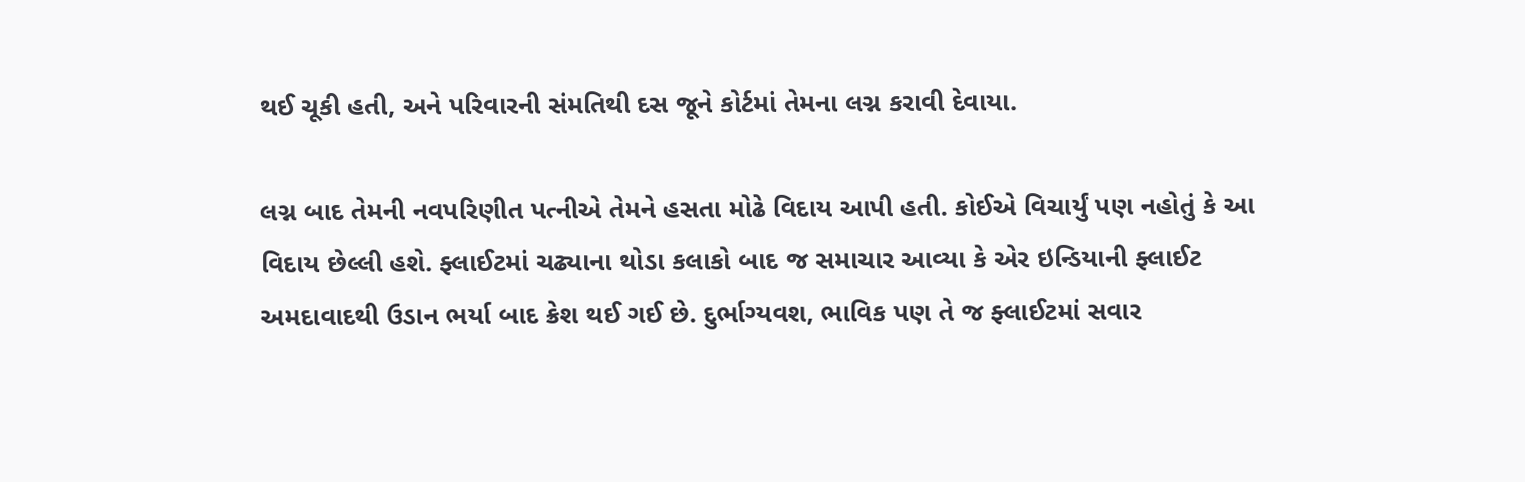થઈ ચૂકી હતી, અને પરિવારની સંમતિથી દસ જૂને કોર્ટમાં તેમના લગ્ન કરાવી દેવાયા.

લગ્ન બાદ તેમની નવપરિણીત પત્નીએ તેમને હસતા મોઢે વિદાય આપી હતી. કોઈએ વિચાર્યું પણ નહોતું કે આ વિદાય છેલ્લી હશે. ફ્લાઈટમાં ચઢ્યાના થોડા કલાકો બાદ જ સમાચાર આવ્યા કે એર ઇન્ડિયાની ફ્લાઈટ અમદાવાદથી ઉડાન ભર્યા બાદ ક્રેશ થઈ ગઈ છે. દુર્ભાગ્યવશ, ભાવિક પણ તે જ ફ્લાઈટમાં સવાર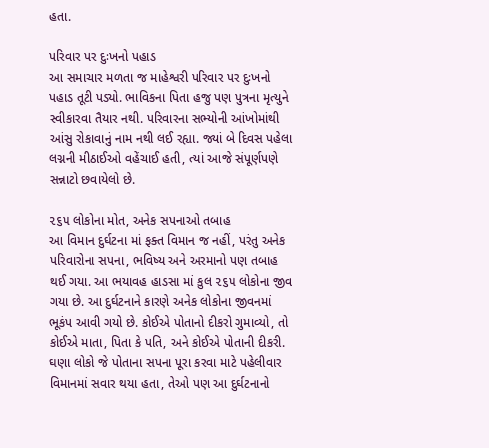હતા.

પરિવાર પર દુઃખનો પહાડ
આ સમાચાર મળતા જ માહેશ્વરી પરિવાર પર દુઃખનો પહાડ તૂટી પડ્યો. ભાવિકના પિતા હજુ પણ પુત્રના મૃત્યુને સ્વીકારવા તૈયાર નથી. પરિવારના સભ્યોની આંખોમાંથી આંસુ રોકાવાનું નામ નથી લઈ રહ્યા. જ્યાં બે દિવસ પહેલા લગ્નની મીઠાઈઓ વહેંચાઈ હતી, ત્યાં આજે સંપૂર્ણપણે સન્નાટો છવાયેલો છે.

૨૬૫ લોકોના મોત, અનેક સપનાઓ તબાહ
આ વિમાન દુર્ઘટના માં ફક્ત વિમાન જ નહીં, પરંતુ અનેક પરિવારોના સપના, ભવિષ્ય અને અરમાનો પણ તબાહ થઈ ગયા. આ ભયાવહ હાડસા માં કુલ ૨૬૫ લોકોના જીવ ગયા છે. આ દુર્ઘટનાને કારણે અનેક લોકોના જીવનમાં ભૂકંપ આવી ગયો છે. કોઈએ પોતાનો દીકરો ગુમાવ્યો, તો કોઈએ માતા, પિતા કે પતિ, અને કોઈએ પોતાની દીકરી. ઘણા લોકો જે પોતાના સપના પૂરા કરવા માટે પહેલીવાર વિમાનમાં સવાર થયા હતા, તેઓ પણ આ દુર્ઘટનાનો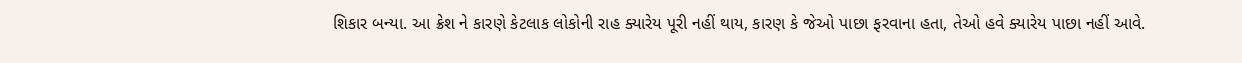શિકાર બન્યા. આ ક્રેશ ને કારણે કેટલાક લોકોની રાહ ક્યારેય પૂરી નહીં થાય, કારણ કે જેઓ પાછા ફરવાના હતા, તેઓ હવે ક્યારેય પાછા નહીં આવે.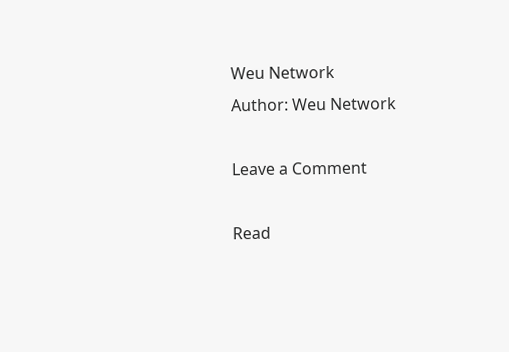Weu Network
Author: Weu Network

Leave a Comment

Read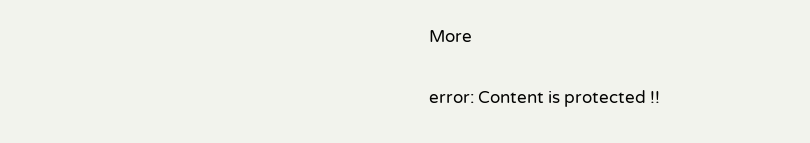More

error: Content is protected !!